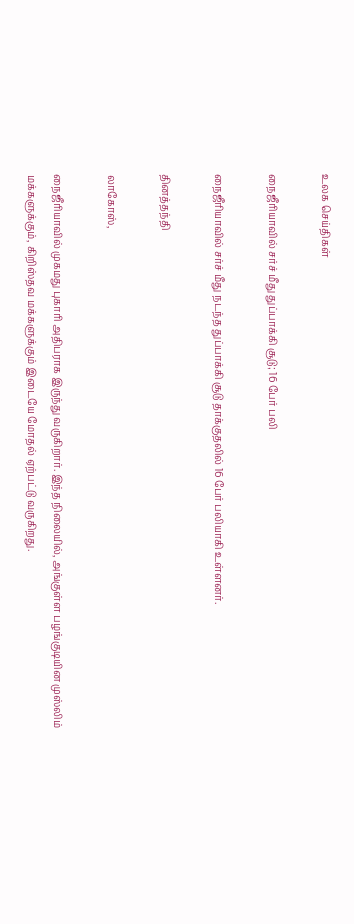உலக செய்திகள்

நைஜீரியாவில் சர்ச் மீது துப்பாக்கி சூடு; 16 பேர் பலி

நைஜீரியாவில் சர்ச் மீது நடந்த துப்பாக்கி சூடு தாக்குதலில் 16 பேர் பலியாகி உள்ளனர்.

தினத்தந்தி

லாகோஸ்,

நைஜீரியாவில் முகமது புகாரி அதிபராக இருந்து வருகிறார். இந்த நிலையில், அங்குள்ள பழங்குடியின முஸ்லிம் மக்களுக்கும், கிறிஸ்தவ மக்களுக்கும் இடையே மோதல் ஏற்பட்டு வருகிறது.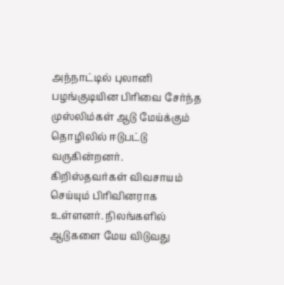அந்நாட்டில் புலானி பழங்குடியின பிரிவை சேர்ந்த முஸ்லிம்கள் ஆடு மேய்க்கும் தொழிலில் ஈடுபட்டு வருகின்றனர். கிறிஸ்தவர்கள் விவசாயம் செய்யும் பிரிவினராக உள்ளனர். நிலங்களில் ஆடுகளை மேய விடுவது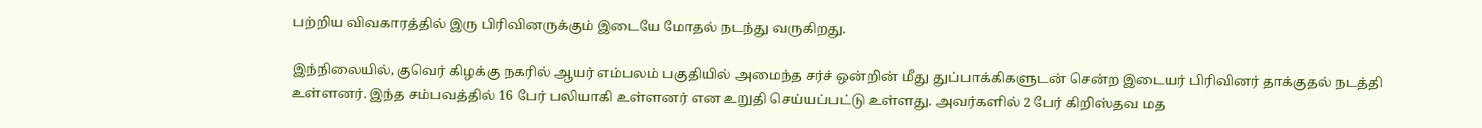பற்றிய விவகாரத்தில் இரு பிரிவினருக்கும் இடையே மோதல் நடந்து வருகிறது.

இந்நிலையில், குவெர் கிழக்கு நகரில் ஆயர் எம்பலம் பகுதியில் அமைந்த சர்ச் ஒன்றின் மீது துப்பாக்கிகளுடன் சென்ற இடையர் பிரிவினர் தாக்குதல் நடத்தி உள்ளனர். இந்த சம்பவத்தில் 16 பேர் பலியாகி உள்ளனர் என உறுதி செய்யப்பட்டு உள்ளது. அவர்களில் 2 பேர் கிறிஸ்தவ மத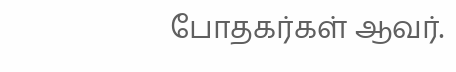போதகர்கள் ஆவர்.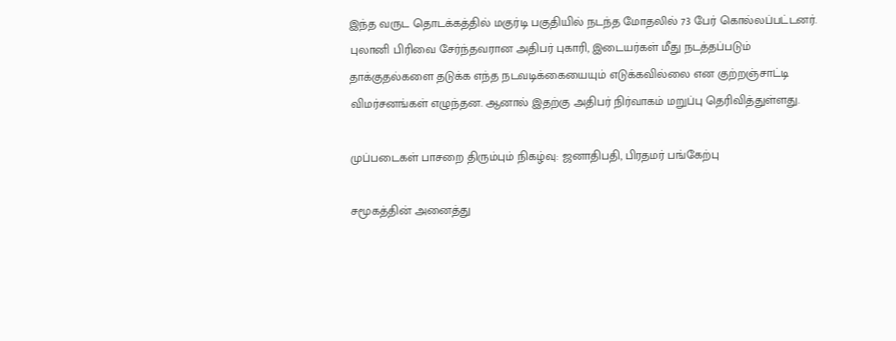இந்த வருட தொடக்கத்தில் மகுர்டி பகுதியில் நடந்த மோதலில் 73 பேர் கொல்லப்பட்டனர். புலானி பிரிவை சேர்ந்தவரான அதிபர் புகாரி, இடையர்கள் மீது நடத்தப்படும் தாக்குதல்களை தடுக்க எந்த நடவடிக்கையையும் எடுக்கவில்லை என குற்றஞ்சாட்டி விமர்சனங்கள் எழுந்தன. ஆனால் இதற்கு அதிபர் நிர்வாகம் மறுப்பு தெரிவித்துள்ளது.

முப்படைகள் பாசறை திரும்பும் நிகழ்வு: ஜனாதிபதி, பிரதமர் பங்கேற்பு

சமூகத்தின் அனைத்து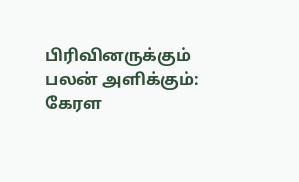பிரிவினருக்கும் பலன் அளிக்கும்: கேரள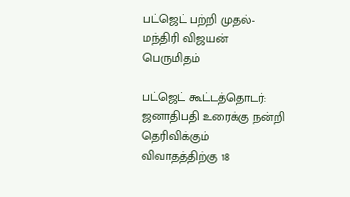பட்ஜெட் பற்றி முதல்-மந்திரி விஜயன் பெருமிதம்

பட்ஜெட் கூட்டத்தொடர்: ஜனாதிபதி உரைக்கு நன்றி தெரிவிக்கும் விவாதத்திற்கு 18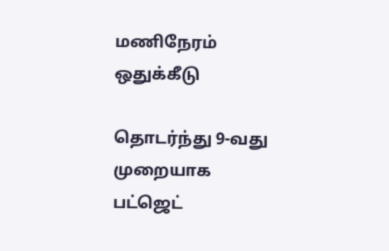மணிநேரம் ஒதுக்கீடு

தொடர்ந்து 9-வது முறையாக பட்ஜெட்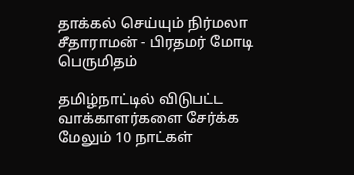தாக்கல் செய்யும் நிர்மலா சீதாராமன் - பிரதமர் மோடி பெருமிதம்

தமிழ்நாட்டில் விடுபட்ட வாக்காளர்களை சேர்க்க மேலும் 10 நாட்கள்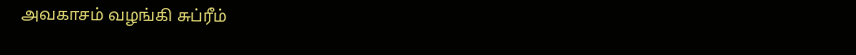அவகாசம் வழங்கி சுப்ரீம்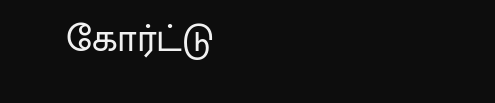கோர்ட்டு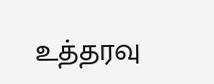உத்தரவு